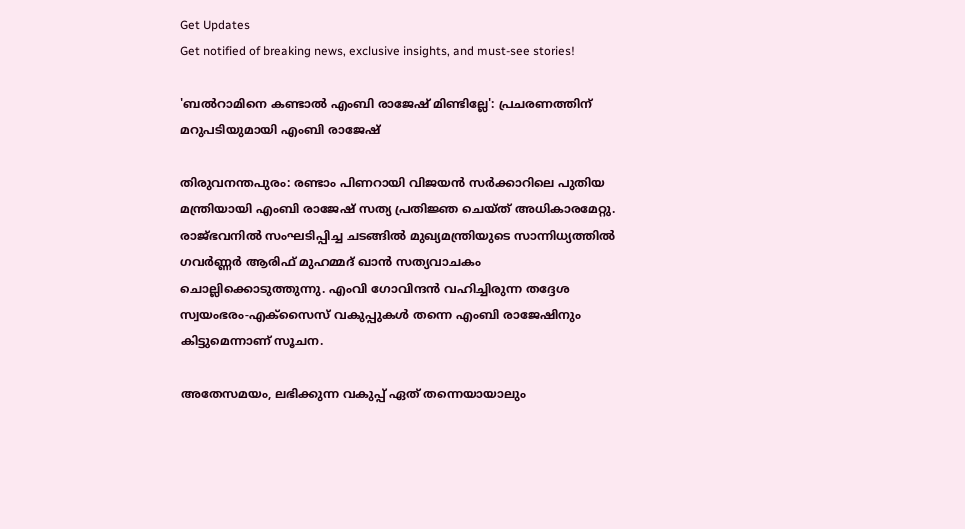Get Updates
Get notified of breaking news, exclusive insights, and must-see stories!

'ബല്‍റാമിനെ കണ്ടാല്‍ എംബി രാജേഷ് മിണ്ടില്ലേ': പ്രചരണത്തിന് മറുപടിയുമായി എംബി രാജേഷ്

തിരുവനന്തപുരം: രണ്ടാം പിണറായി വിജയന്‍ സർക്കാറിലെ പുതിയ മന്ത്രിയായി എംബി രാജേഷ് സത്യ പ്രതിജ്ഞ ചെയ്ത് അധികാരമേറ്റു. രാജ്ഭവനില്‍ സംഘടിപ്പിച്ച ചടങ്ങില്‍ മുഖ്യമന്ത്രിയുടെ സാന്നിധ്യത്തില്‍ ഗവർണ്ണർ ആരിഫ് മുഹമ്മദ് ഖാന്‍ സത്യവാചകം ചൊല്ലിക്കൊടുത്തുന്നു. എംവി ഗോവിന്ദന്‍ വഹിച്ചിരുന്ന തദ്ദേശ സ്വയംഭരം-എക്സൈസ് വകുപ്പുകള്‍ തന്നെ എംബി രാജേഷിനും കിട്ടുമെന്നാണ് സൂചന.

അതേസമയം, ലഭിക്കുന്ന വകുപ്പ് ഏത് തന്നെയായാലും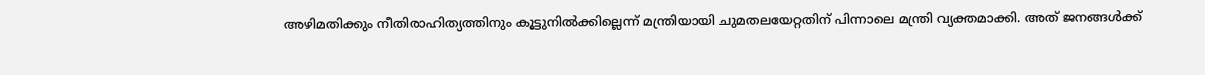അഴിമതിക്കും നീതിരാഹിത്യത്തിനും കൂട്ടുനില്‍ക്കില്ലെന്ന് മന്ത്രിയായി ചുമതലയേറ്റതിന് പിന്നാലെ മന്ത്രി വ്യക്തമാക്കി. അത് ജനങ്ങള്‍ക്ക്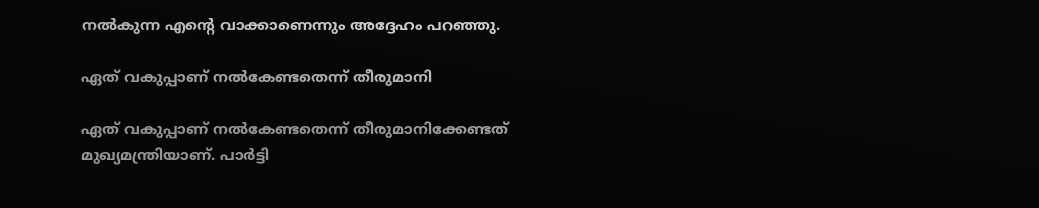നല്‍കുന്ന എന്റെ വാക്കാണെന്നും അദ്ദേഹം പറഞ്ഞു.

ഏത് വകുപ്പാണ് നല്‍കേണ്ടതെന്ന് തീരുമാനി

ഏത് വകുപ്പാണ് നല്‍കേണ്ടതെന്ന് തീരുമാനിക്കേണ്ടത് മുഖ്യമന്ത്രിയാണ്. പാർട്ടി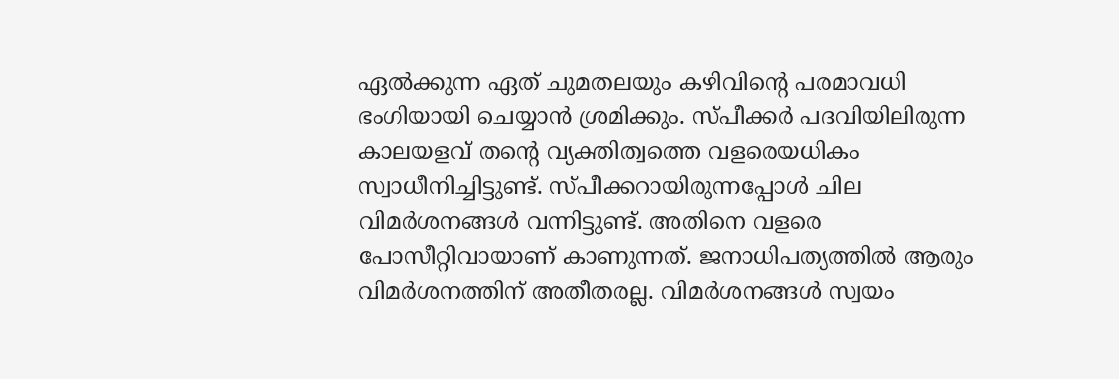ഏല്‍ക്കുന്ന ഏത് ചുമതലയും കഴിവിന്റെ പരമാവധി ഭംഗിയായി ചെയ്യാന്‍ ശ്രമിക്കും. സ്പീക്കർ പദവിയിലിരുന്ന കാലയളവ് തന്റെ വ്യക്തിത്വത്തെ വളരെയധികം സ്വാധീനിച്ചിട്ടുണ്ട്. സ്പീക്കറായിരുന്നപ്പോള്‍ ചില വിമർശനങ്ങള്‍ വന്നിട്ടുണ്ട്. അതിനെ വളരെ പോസീറ്റിവായാണ് കാണുന്നത്. ജനാധിപത്യത്തില്‍ ആരും വിമർശനത്തിന് അതീതരല്ല. വിമർശനങ്ങള്‍ സ്വയം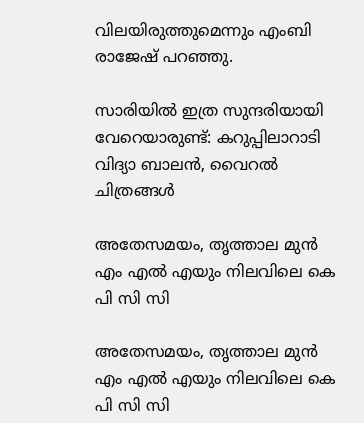വിലയിരുത്തുമെന്നും എംബി രാജേഷ് പറഞ്ഞു.

സാരിയില്‍ ഇത്ര സുന്ദരിയായി വേറെയാരുണ്ട്: കറുപ്പിലാറാടി വിദ്യാ ബാലന്‍, വൈറല്‍ ചിത്രങ്ങള്‍

അതേസമയം, തൃത്താല മുന്‍ എം എല്‍ എയും നിലവിലെ കെ പി സി സി

അതേസമയം, തൃത്താല മുന്‍ എം എല്‍ എയും നിലവിലെ കെ പി സി സി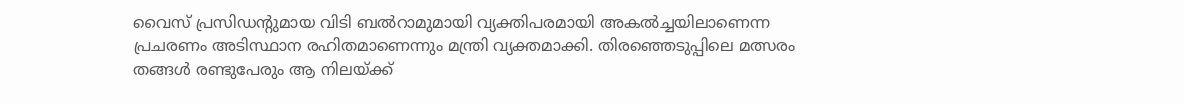വൈസ് പ്രസിഡന്റുമായ വിടി ബല്‍റാമുമായി വ്യക്തിപരമായി അകല്‍ച്ചയിലാണെന്ന പ്രചരണം അടിസ്ഥാന രഹിതമാണെന്നും മന്ത്രി വ്യക്തമാക്കി. തിരഞ്ഞെടുപ്പിലെ മത്സരം തങ്ങള്‍ രണ്ടുപേരും ആ നിലയ്ക്ക്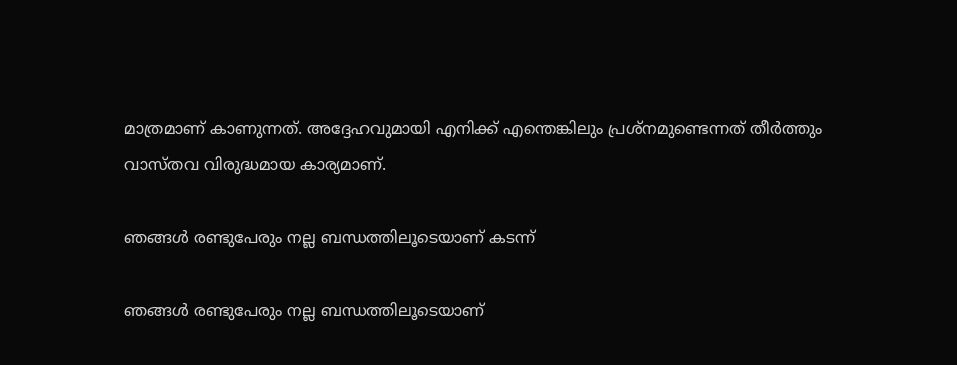മാത്രമാണ് കാണുന്നത്. അദ്ദേഹവുമായി എനിക്ക് എന്തെങ്കിലും പ്രശ്നമുണ്ടെന്നത് തീർത്തും വാസ്തവ വിരുദ്ധമായ കാര്യമാണ്.

ഞങ്ങള്‍ രണ്ടുപേരും നല്ല ബന്ധത്തിലൂടെയാണ് കടന്ന്

ഞങ്ങള്‍ രണ്ടുപേരും നല്ല ബന്ധത്തിലൂടെയാണ്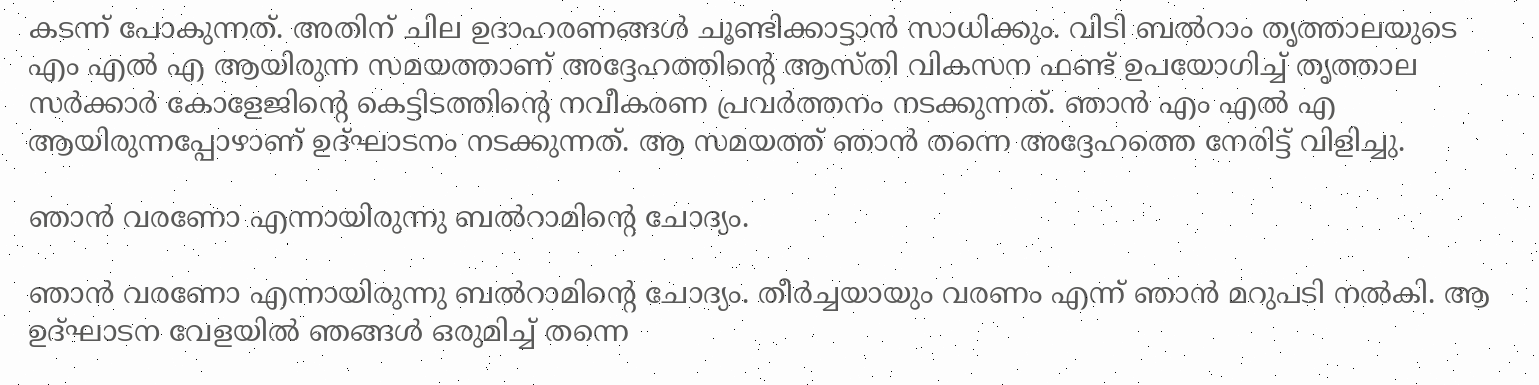കടന്ന് പോകുന്നത്. അതിന് ചില ഉദാഹരണങ്ങള്‍ ചൂണ്ടിക്കാട്ടാന്‍ സാധിക്കും. വിടി ബല്‍റാം തൃത്താലയുടെ എം എല്‍ എ ആയിരുന്ന സമയത്താണ് അദ്ദേഹത്തിന്റെ ആസ്തി വികസന ഫണ്ട് ഉപയോഗിച്ച് തൃത്താല സർക്കാർ കോളേജിന്റെ കെട്ടിടത്തിന്റെ നവീകരണ പ്രവർത്തനം നടക്കുന്നത്. ഞാന്‍ എം എല്‍ എ ആയിരുന്നപ്പോഴാണ് ഉദ്ഘാടനം നടക്കുന്നത്. ആ സമയത്ത് ഞാന്‍ തന്നെ അദ്ദേഹത്തെ നേരിട്ട് വിളിച്ചു.

ഞാന്‍ വരണോ എന്നായിരുന്നു ബല്‍റാമിന്റെ ചോദ്യം.

ഞാന്‍ വരണോ എന്നായിരുന്നു ബല്‍റാമിന്റെ ചോദ്യം. തീർച്ചയായും വരണം എന്ന് ഞാന്‍ മറുപടി നല്‍കി. ആ ഉദ്ഘാടന വേളയില്‍ ഞങ്ങള്‍ ഒരുമിച്ച് തന്നെ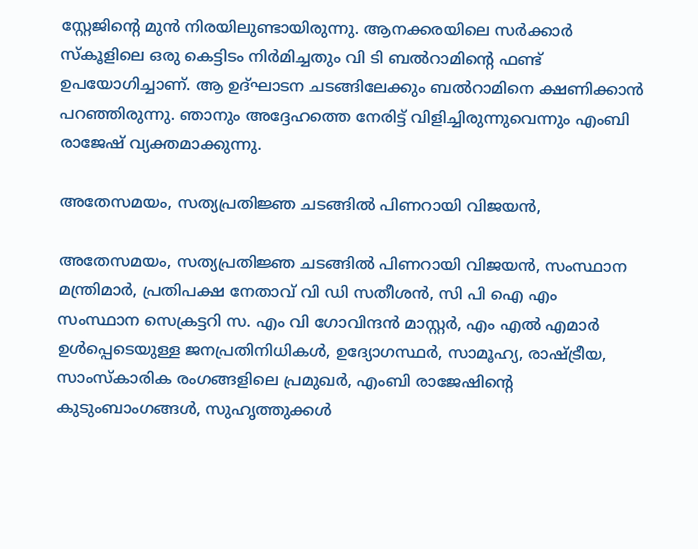സ്റ്റേജിന്റെ മുന്‍ നിരയിലുണ്ടായിരുന്നു. ആനക്കരയിലെ സര്‍ക്കാര്‍ സ്‌കൂളിലെ ഒരു കെട്ടിടം നിര്‍മിച്ചതും വി ടി ബല്‍റാമിന്റെ ഫണ്ട് ഉപയോഗിച്ചാണ്. ആ ഉദ്ഘാടന ചടങ്ങിലേക്കും ബല്‍റാമിനെ ക്ഷണിക്കാന്‍ പറഞ്ഞിരുന്നു. ഞാനും അദ്ദേഹത്തെ നേരിട്ട് വിളിച്ചിരുന്നുവെന്നും എംബി രാജേഷ് വ്യക്തമാക്കുന്നു.

അതേസമയം, സത്യപ്രതിജ്ഞ ചടങ്ങില്‍ പിണറായി വിജയൻ,

അതേസമയം, സത്യപ്രതിജ്ഞ ചടങ്ങില്‍ പിണറായി വിജയൻ, സംസ്ഥാന മന്ത്രിമാർ, പ്രതിപക്ഷ നേതാവ് വി ഡി സതീശൻ, സി പി ഐ എം സംസ്ഥാന സെക്രട്ടറി സ. എം വി ഗോവിന്ദൻ മാസ്റ്റർ, എം എൽ എമാർ ഉൾപ്പെടെയുള്ള ജനപ്രതിനിധികൾ, ഉദ്യോഗസ്ഥർ, സാമൂഹ്യ, രാഷ്ട്രീയ, സാംസ്കാരിക രംഗങ്ങളിലെ പ്രമുഖർ, എംബി രാജേഷിന്റെ കുടുംബാംഗങ്ങൾ, സുഹൃത്തുക്കൾ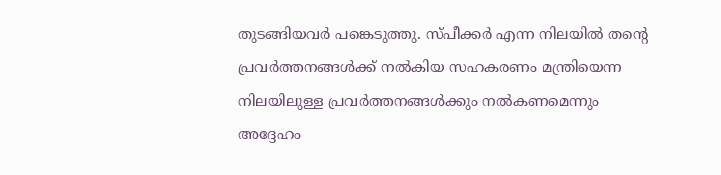തുടങ്ങിയവർ പങ്കെടുത്തു. സ്പീക്കർ എന്ന നിലയിൽ തന്റെ പ്രവർത്തനങ്ങൾക്ക് നൽകിയ സഹകരണം മന്ത്രിയെന്ന നിലയിലുള്ള പ്രവർത്തനങ്ങൾക്കും നൽകണമെന്നും അദ്ദേഹം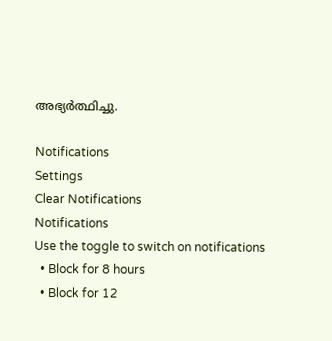അഭ്യർത്ഥിച്ചു.

Notifications
Settings
Clear Notifications
Notifications
Use the toggle to switch on notifications
  • Block for 8 hours
  • Block for 12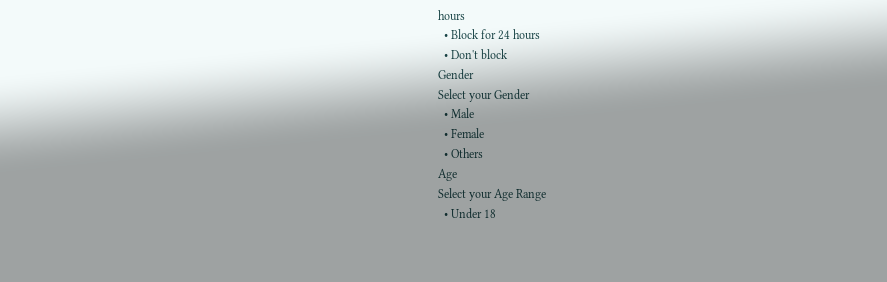hours
  • Block for 24 hours
  • Don't block
Gender
Select your Gender
  • Male
  • Female
  • Others
Age
Select your Age Range
  • Under 18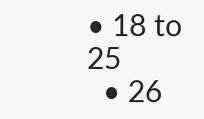• 18 to 25
  • 26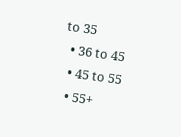to 35
  • 36 to 45
  • 45 to 55
  • 55+